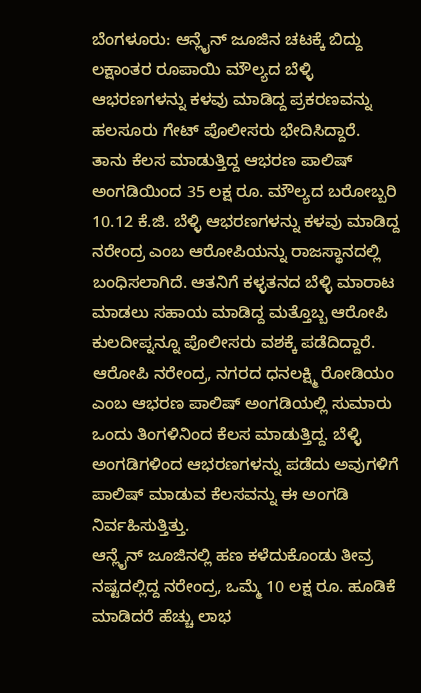ಬೆಂಗಳೂರು: ಆನ್ಲೈನ್ ಜೂಜಿನ ಚಟಕ್ಕೆ ಬಿದ್ದು ಲಕ್ಷಾಂತರ ರೂಪಾಯಿ ಮೌಲ್ಯದ ಬೆಳ್ಳಿ ಆಭರಣಗಳನ್ನು ಕಳವು ಮಾಡಿದ್ದ ಪ್ರಕರಣವನ್ನು ಹಲಸೂರು ಗೇಟ್ ಪೊಲೀಸರು ಭೇದಿಸಿದ್ದಾರೆ.
ತಾನು ಕೆಲಸ ಮಾಡುತ್ತಿದ್ದ ಆಭರಣ ಪಾಲಿಷ್ ಅಂಗಡಿಯಿಂದ 35 ಲಕ್ಷ ರೂ. ಮೌಲ್ಯದ ಬರೋಬ್ಬರಿ 10.12 ಕೆ.ಜಿ. ಬೆಳ್ಳಿ ಆಭರಣಗಳನ್ನು ಕಳವು ಮಾಡಿದ್ದ ನರೇಂದ್ರ ಎಂಬ ಆರೋಪಿಯನ್ನು ರಾಜಸ್ಥಾನದಲ್ಲಿ ಬಂಧಿಸಲಾಗಿದೆ. ಆತನಿಗೆ ಕಳ್ಳತನದ ಬೆಳ್ಳಿ ಮಾರಾಟ ಮಾಡಲು ಸಹಾಯ ಮಾಡಿದ್ದ ಮತ್ತೊಬ್ಬ ಆರೋಪಿ ಕುಲದೀಪ್ನನ್ನೂ ಪೊಲೀಸರು ವಶಕ್ಕೆ ಪಡೆದಿದ್ದಾರೆ.
ಆರೋಪಿ ನರೇಂದ್ರ, ನಗರದ ಧನಲಕ್ಷ್ಮಿ ರೋಡಿಯಂ ಎಂಬ ಆಭರಣ ಪಾಲಿಷ್ ಅಂಗಡಿಯಲ್ಲಿ ಸುಮಾರು ಒಂದು ತಿಂಗಳಿನಿಂದ ಕೆಲಸ ಮಾಡುತ್ತಿದ್ದ. ಬೆಳ್ಳಿ ಅಂಗಡಿಗಳಿಂದ ಆಭರಣಗಳನ್ನು ಪಡೆದು ಅವುಗಳಿಗೆ ಪಾಲಿಷ್ ಮಾಡುವ ಕೆಲಸವನ್ನು ಈ ಅಂಗಡಿ ನಿರ್ವಹಿಸುತ್ತಿತ್ತು.
ಆನ್ಲೈನ್ ಜೂಜಿನಲ್ಲಿ ಹಣ ಕಳೆದುಕೊಂಡು ತೀವ್ರ ನಷ್ಟದಲ್ಲಿದ್ದ ನರೇಂದ್ರ, ಒಮ್ಮೆ 10 ಲಕ್ಷ ರೂ. ಹೂಡಿಕೆ ಮಾಡಿದರೆ ಹೆಚ್ಚು ಲಾಭ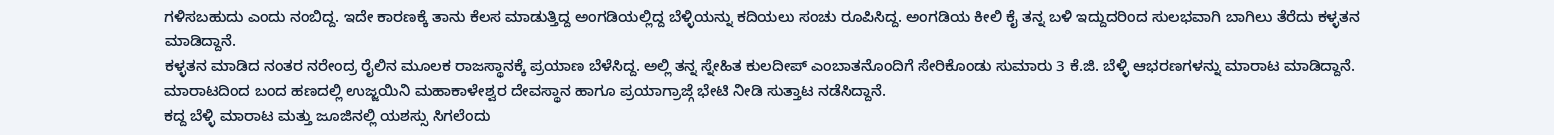ಗಳಿಸಬಹುದು ಎಂದು ನಂಬಿದ್ದ. ಇದೇ ಕಾರಣಕ್ಕೆ ತಾನು ಕೆಲಸ ಮಾಡುತ್ತಿದ್ದ ಅಂಗಡಿಯಲ್ಲಿದ್ದ ಬೆಳ್ಳಿಯನ್ನು ಕದಿಯಲು ಸಂಚು ರೂಪಿಸಿದ್ದ. ಅಂಗಡಿಯ ಕೀಲಿ ಕೈ ತನ್ನ ಬಳಿ ಇದ್ದುದರಿಂದ ಸುಲಭವಾಗಿ ಬಾಗಿಲು ತೆರೆದು ಕಳ್ಳತನ ಮಾಡಿದ್ದಾನೆ.
ಕಳ್ಳತನ ಮಾಡಿದ ನಂತರ ನರೇಂದ್ರ ರೈಲಿನ ಮೂಲಕ ರಾಜಸ್ಥಾನಕ್ಕೆ ಪ್ರಯಾಣ ಬೆಳೆಸಿದ್ದ. ಅಲ್ಲಿ ತನ್ನ ಸ್ನೇಹಿತ ಕುಲದೀಪ್ ಎಂಬಾತನೊಂದಿಗೆ ಸೇರಿಕೊಂಡು ಸುಮಾರು 3 ಕೆ.ಜಿ. ಬೆಳ್ಳಿ ಆಭರಣಗಳನ್ನು ಮಾರಾಟ ಮಾಡಿದ್ದಾನೆ. ಮಾರಾಟದಿಂದ ಬಂದ ಹಣದಲ್ಲಿ ಉಜ್ಜಯಿನಿ ಮಹಾಕಾಳೇಶ್ವರ ದೇವಸ್ಥಾನ ಹಾಗೂ ಪ್ರಯಾಗ್ರಾಜ್ಗೆ ಭೇಟಿ ನೀಡಿ ಸುತ್ತಾಟ ನಡೆಸಿದ್ದಾನೆ.
ಕದ್ದ ಬೆಳ್ಳಿ ಮಾರಾಟ ಮತ್ತು ಜೂಜಿನಲ್ಲಿ ಯಶಸ್ಸು ಸಿಗಲೆಂದು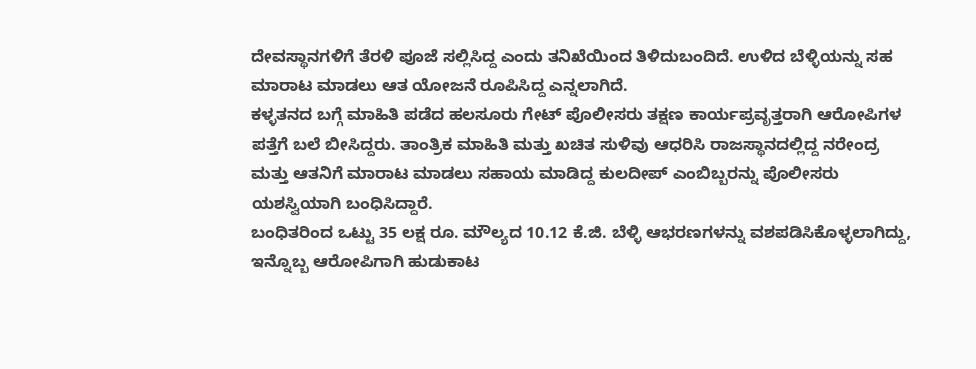ದೇವಸ್ಥಾನಗಳಿಗೆ ತೆರಳಿ ಪೂಜೆ ಸಲ್ಲಿಸಿದ್ದ ಎಂದು ತನಿಖೆಯಿಂದ ತಿಳಿದುಬಂದಿದೆ. ಉಳಿದ ಬೆಳ್ಳಿಯನ್ನು ಸಹ ಮಾರಾಟ ಮಾಡಲು ಆತ ಯೋಜನೆ ರೂಪಿಸಿದ್ದ ಎನ್ನಲಾಗಿದೆ.
ಕಳ್ಳತನದ ಬಗ್ಗೆ ಮಾಹಿತಿ ಪಡೆದ ಹಲಸೂರು ಗೇಟ್ ಪೊಲೀಸರು ತಕ್ಷಣ ಕಾರ್ಯಪ್ರವೃತ್ತರಾಗಿ ಆರೋಪಿಗಳ ಪತ್ತೆಗೆ ಬಲೆ ಬೀಸಿದ್ದರು. ತಾಂತ್ರಿಕ ಮಾಹಿತಿ ಮತ್ತು ಖಚಿತ ಸುಳಿವು ಆಧರಿಸಿ ರಾಜಸ್ಥಾನದಲ್ಲಿದ್ದ ನರೇಂದ್ರ ಮತ್ತು ಆತನಿಗೆ ಮಾರಾಟ ಮಾಡಲು ಸಹಾಯ ಮಾಡಿದ್ದ ಕುಲದೀಪ್ ಎಂಬಿಬ್ಬರನ್ನು ಪೊಲೀಸರು ಯಶಸ್ವಿಯಾಗಿ ಬಂಧಿಸಿದ್ದಾರೆ.
ಬಂಧಿತರಿಂದ ಒಟ್ಟು 35 ಲಕ್ಷ ರೂ. ಮೌಲ್ಯದ 10.12 ಕೆ.ಜಿ. ಬೆಳ್ಳಿ ಆಭರಣಗಳನ್ನು ವಶಪಡಿಸಿಕೊಳ್ಳಲಾಗಿದ್ದು, ಇನ್ನೊಬ್ಬ ಆರೋಪಿಗಾಗಿ ಹುಡುಕಾಟ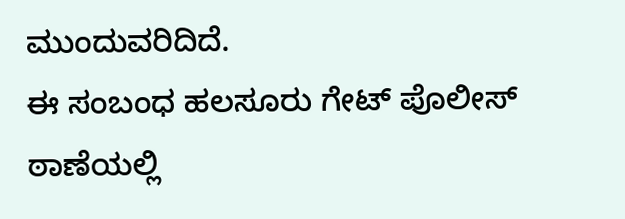ಮುಂದುವರಿದಿದೆ.
ಈ ಸಂಬಂಧ ಹಲಸೂರು ಗೇಟ್ ಪೊಲೀಸ್ ಠಾಣೆಯಲ್ಲಿ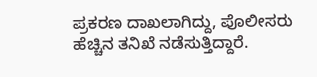ಪ್ರಕರಣ ದಾಖಲಾಗಿದ್ದು, ಪೊಲೀಸರು ಹೆಚ್ಚಿನ ತನಿಖೆ ನಡೆಸುತ್ತಿದ್ದಾರೆ.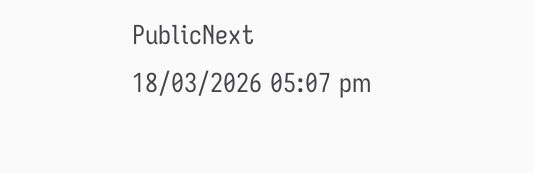PublicNext
18/03/2026 05:07 pm